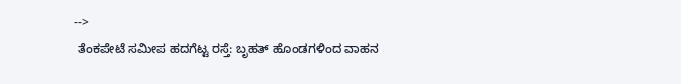-->
 ತೆಂಕಪೇಟೆ ಸಮೀಪ ಹದಗೆಟ್ಟ ರಸ್ತೆ: ಬೃಹತ್ ಹೊಂಡಗಳಿಂದ ವಾಹನ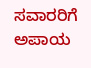ಸವಾರರಿಗೆ ಅಪಾಯ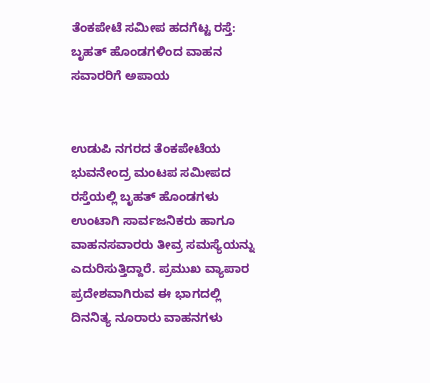ತೆಂಕಪೇಟೆ ಸಮೀಪ ಹದಗೆಟ್ಟ ರಸ್ತೆ: ಬೃಹತ್ ಹೊಂಡಗಳಿಂದ ವಾಹನ ಸವಾರರಿಗೆ ಅಪಾಯ


ಉಡುಪಿ ನಗರದ ತೆಂಕಪೇಟೆಯ ಭುವನೇಂದ್ರ ಮಂಟಪ ಸಮೀಪದ ರಸ್ತೆಯಲ್ಲಿ ಬೃಹತ್ ಹೊಂಡಗಳು ಉಂಟಾಗಿ ಸಾರ್ವಜನಿಕರು ಹಾಗೂ ವಾಹನಸವಾರರು ತೀವ್ರ ಸಮಸ್ಯೆಯನ್ನು ಎದುರಿಸುತ್ತಿದ್ದಾರೆ. ಪ್ರಮುಖ ವ್ಯಾಪಾರ ಪ್ರದೇಶವಾಗಿರುವ ಈ ಭಾಗದಲ್ಲಿ ದಿನನಿತ್ಯ ನೂರಾರು ವಾಹನಗಳು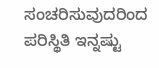ಸಂಚರಿಸುವುದರಿಂದ ಪರಿಸ್ಥಿತಿ ಇನ್ನಷ್ಟು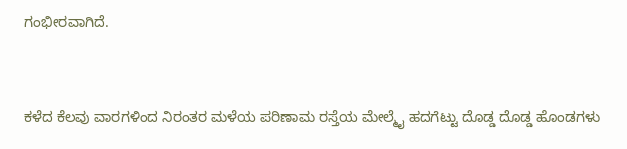ಗಂಭೀರವಾಗಿದೆ.


ಕಳೆದ ಕೆಲವು ವಾರಗಳಿಂದ ನಿರಂತರ ಮಳೆಯ ಪರಿಣಾಮ ರಸ್ತೆಯ ಮೇಲ್ಮೈ ಹದಗೆಟ್ಟು ದೊಡ್ಡ ದೊಡ್ಡ ಹೊಂಡಗಳು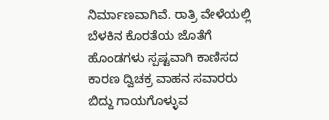ನಿರ್ಮಾಣವಾಗಿವೆ. ರಾತ್ರಿ ವೇಳೆಯಲ್ಲಿ ಬೆಳಕಿನ ಕೊರತೆಯ ಜೊತೆಗೆ ಹೊಂಡಗಳು ಸ್ಪಷ್ಟವಾಗಿ ಕಾಣಿಸದ ಕಾರಣ ದ್ವಿಚಕ್ರ ವಾಹನ ಸವಾರರು ಬಿದ್ದು ಗಾಯಗೊಳ್ಳುವ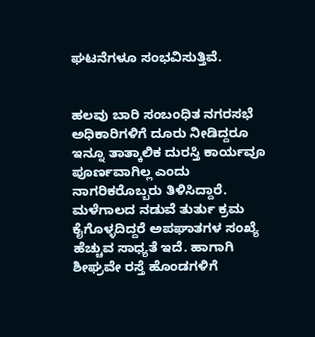ಘಟನೆಗಳೂ ಸಂಭವಿಸುತ್ತಿವೆ.


ಹಲವು ಬಾರಿ ಸಂಬಂಧಿತ ನಗರಸಭೆ ಅಧಿಕಾರಿಗಳಿಗೆ ದೂರು ನೀಡಿದ್ದರೂ ಇನ್ನೂ ತಾತ್ಕಾಲಿಕ ದುರಸ್ತಿ ಕಾರ್ಯವೂ ಪೂರ್ಣವಾಗಿಲ್ಲ ಎಂದು ನಾಗರಿಕರೊಬ್ಬರು ತಿಳಿಸಿದ್ದಾರೆ. ಮಳೆಗಾಲದ ನಡುವೆ ತುರ್ತು ಕ್ರಮ ಕೈಗೊಳ್ಳದಿದ್ದರೆ ಅಪಘಾತಗಳ ಸಂಖ್ಯೆ ಹೆಚ್ಚುವ ಸಾಧ್ಯತೆ ಇದೆ. ಹಾಗಾಗಿ ಶೀಘ್ರವೇ ರಸ್ತೆ ಹೊಂಡಗಳಿಗೆ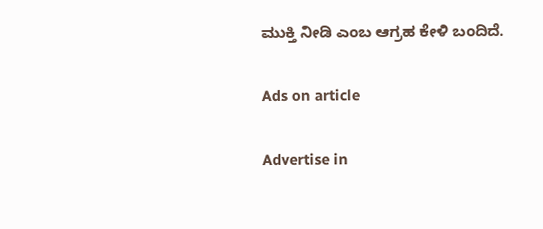ಮುಕ್ತಿ ನೀಡಿ ಎಂಬ ಆಗ್ರಹ ಕೇಳಿ ಬಂದಿದೆ.

Ads on article

Advertise in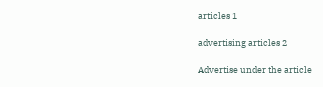articles 1

advertising articles 2

Advertise under the article